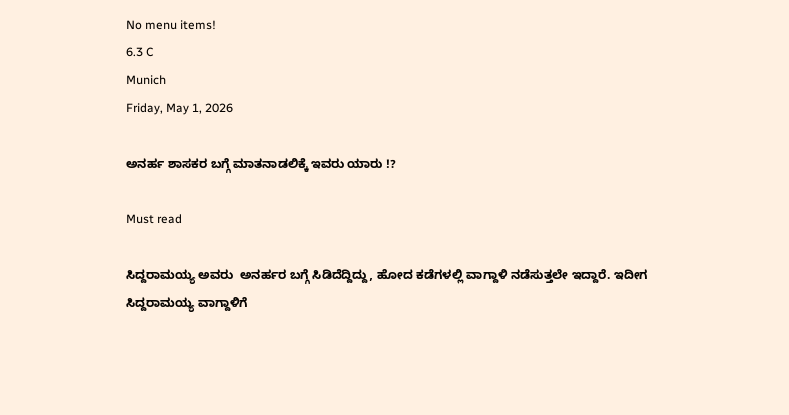No menu items!
6.3 C
Munich
Friday, May 1, 2026

ಅನರ್ಹ ಶಾಸಕರ ಬಗ್ಗೆ ಮಾತನಾಡಲಿಕ್ಕೆ ಇವರು ಯಾರು !?

Must read

ಸಿದ್ದರಾಮಯ್ಯ ಅವರು  ಅನರ್ಹರ ಬಗ್ಗೆ ಸಿಡಿದೆದ್ದಿದ್ದು, ಹೋದ ಕಡೆಗಳಲ್ಲಿ ವಾಗ್ದಾಳಿ ನಡೆಸುತ್ತಲೇ ಇದ್ದಾರೆ. ಇದೀಗ ಸಿದ್ದರಾಮಯ್ಯ ವಾಗ್ದಾಳಿಗೆ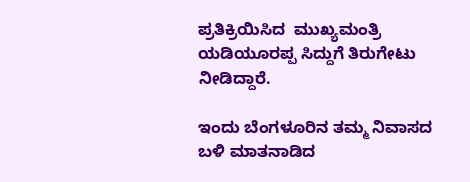ಪ್ರತಿಕ್ರಿಯಿಸಿದ  ಮುಖ್ಯಮಂತ್ರಿ ಯಡಿಯೂರಪ್ಪ ಸಿದ್ದುಗೆ ತಿರುಗೇಟು ನೀಡಿದ್ದಾರೆ.

ಇಂದು ಬೆಂಗಳೂರಿನ ತಮ್ಮ ನಿವಾಸದ ಬಳಿ ಮಾತನಾಡಿದ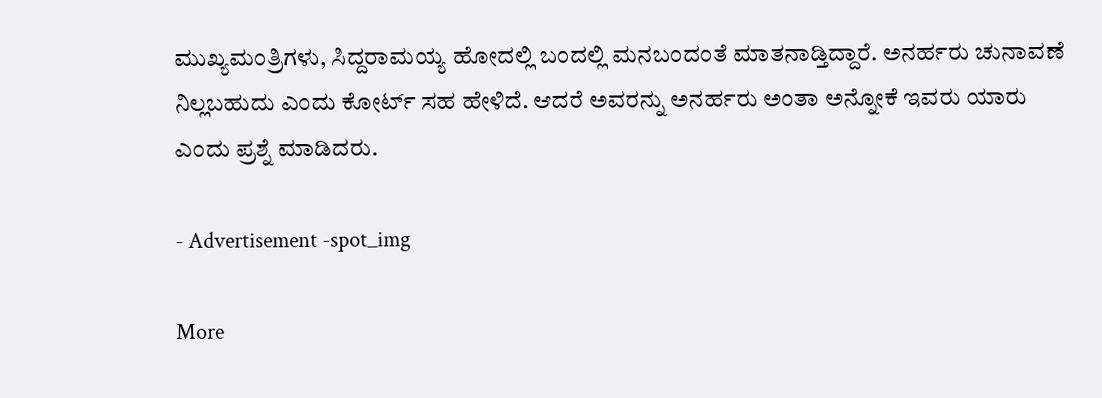ಮುಖ್ಯಮಂತ್ರಿಗಳು, ಸಿದ್ದರಾಮಯ್ಯ ಹೋದಲ್ಲಿ ಬಂದಲ್ಲಿ ಮನಬಂದಂತೆ ಮಾತನಾಡ್ತಿದ್ದಾರೆ. ಅನರ್ಹರು ಚುನಾವಣೆ ನಿಲ್ಲಬಹುದು ಎಂದು ಕೋರ್ಟ್ ಸಹ ಹೇಳಿದೆ. ಆದರೆ ಅವರನ್ನು ಅನರ್ಹರು ಅಂತಾ ಅನ್ನೋಕೆ ಇವರು ಯಾರು ಎಂದು ಪ್ರಶ್ನೆ ಮಾಡಿದರು.

- Advertisement -spot_img

More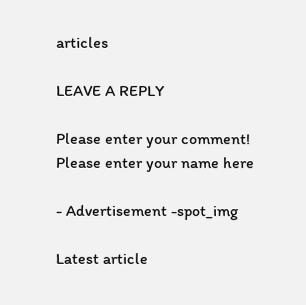articles

LEAVE A REPLY

Please enter your comment!
Please enter your name here

- Advertisement -spot_img

Latest article